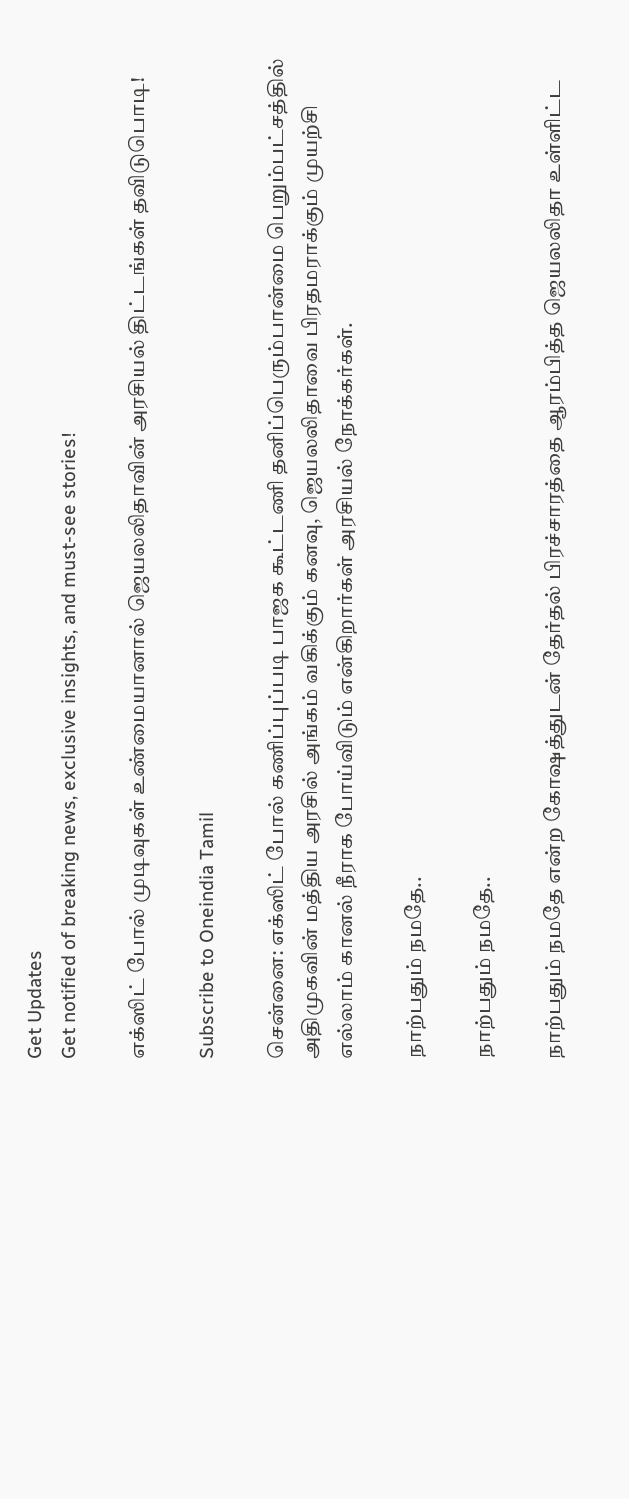Get Updates
Get notified of breaking news, exclusive insights, and must-see stories!

எக்ஸிட் போல் முடிவுகள் உண்மையானால் ஜெயலலிதாவின் அரசியல் திட்டங்கள் தவிடுபொடி!

Subscribe to Oneindia Tamil

சென்னை: எக்ஸிட் போல் கணிப்புப்படி பாஜக கூட்டணி தனிப்பெரும்பான்மை பெறும்பட்சத்தில் அதிமுகவின் மத்திய அரசில் அங்கம் வகிக்கும் கனவு, ஜெயலலிதாவை பிரதமராக்கும் முயற்சி எல்லாம் கானல் நீராக போய்விடும் என்கிறார்கள் அரசியல் நோக்கர்கள்.

நாற்பதும் நமதே..

நாற்பதும் நமதே..

நாற்பதும் நமதே என்ற கோஷத்துடன் தேர்தல் பிரச்சாரத்தை ஆரம்பித்த ஜெயலலிதா உள்ளிட்ட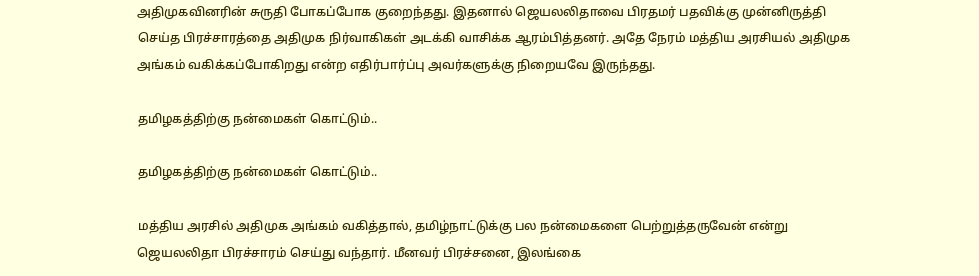அதிமுகவினரின் சுருதி போகப்போக குறைந்தது. இதனால் ஜெயலலிதாவை பிரதமர் பதவிக்கு முன்னிருத்தி செய்த பிரச்சாரத்தை அதிமுக நிர்வாகிகள் அடக்கி வாசிக்க ஆரம்பித்தனர். அதே நேரம் மத்திய அரசியல் அதிமுக அங்கம் வகிக்கப்போகிறது என்ற எதிர்பார்ப்பு அவர்களுக்கு நிறையவே இருந்தது.

தமிழகத்திற்கு நன்மைகள் கொட்டும்..

தமிழகத்திற்கு நன்மைகள் கொட்டும்..

மத்திய அரசில் அதிமுக அங்கம் வகித்தால், தமிழ்நாட்டுக்கு பல நன்மைகளை பெற்றுத்தருவேன் என்று ஜெயலலிதா பிரச்சாரம் செய்து வந்தார். மீனவர் பிரச்சனை, இலங்கை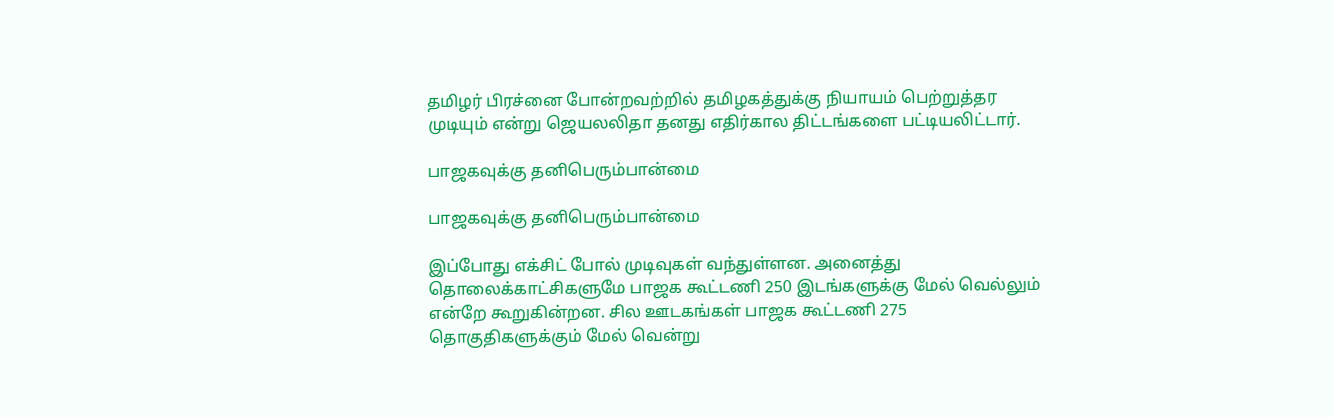தமிழர் பிரச்னை போன்றவற்றில் தமிழகத்துக்கு நியாயம் பெற்றுத்தர முடியும் என்று ஜெயலலிதா தனது எதிர்கால திட்டங்களை பட்டியலிட்டார்.

பாஜகவுக்கு தனிபெரும்பான்மை

பாஜகவுக்கு தனிபெரும்பான்மை

இப்போது எக்சிட் போல் முடிவுகள் வந்துள்ளன. அனைத்து தொலைக்காட்சிகளுமே பாஜக கூட்டணி 250 இடங்களுக்கு மேல் வெல்லும் என்றே கூறுகின்றன. சில ஊடகங்கள் பாஜக கூட்டணி 275 தொகுதிகளுக்கும் மேல் வென்று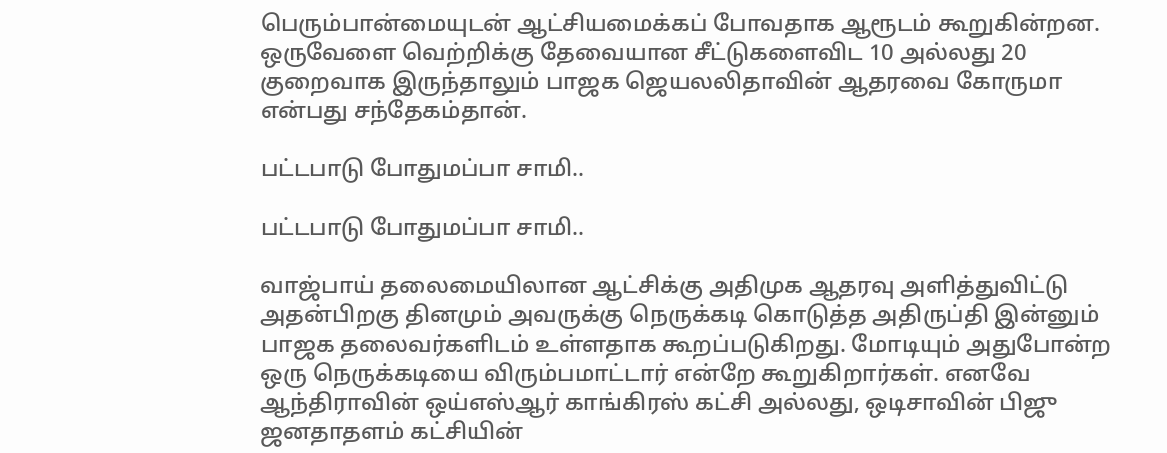பெரும்பான்மையுடன் ஆட்சியமைக்கப் போவதாக ஆரூடம் கூறுகின்றன. ஒருவேளை வெற்றிக்கு தேவையான சீட்டுகளைவிட 10 அல்லது 20 குறைவாக இருந்தாலும் பாஜக ஜெயலலிதாவின் ஆதரவை கோருமா என்பது சந்தேகம்தான்.

பட்டபாடு போதுமப்பா சாமி..

பட்டபாடு போதுமப்பா சாமி..

வாஜ்பாய் தலைமையிலான ஆட்சிக்கு அதிமுக ஆதரவு அளித்துவிட்டு அதன்பிறகு தினமும் அவருக்கு நெருக்கடி கொடுத்த அதிருப்தி இன்னும் பாஜக தலைவர்களிடம் உள்ளதாக கூறப்படுகிறது. மோடியும் அதுபோன்ற ஒரு நெருக்கடியை விரும்பமாட்டார் என்றே கூறுகிறார்கள். எனவே ஆந்திராவின் ஒய்எஸ்ஆர் காங்கிரஸ் கட்சி அல்லது, ஒடிசாவின் பிஜு ஜனதாதளம் கட்சியின்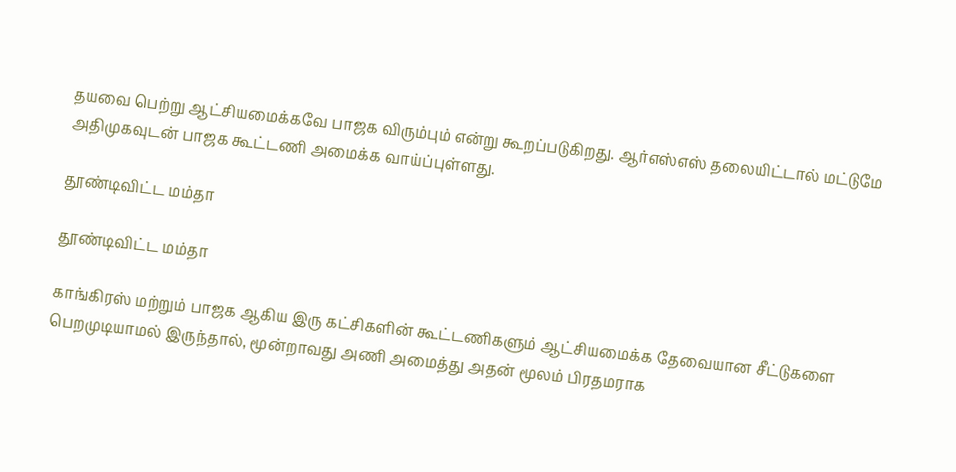தயவை பெற்று ஆட்சியமைக்கவே பாஜக விரும்பும் என்று கூறப்படுகிறது. ஆர்எஸ்எஸ் தலையிட்டால் மட்டுமே அதிமுகவுடன் பாஜக கூட்டணி அமைக்க வாய்ப்புள்ளது.

தூண்டிவிட்ட மம்தா

தூண்டிவிட்ட மம்தா

காங்கிரஸ் மற்றும் பாஜக ஆகிய இரு கட்சிகளின் கூட்டணிகளும் ஆட்சியமைக்க தேவையான சீட்டுகளை பெறமுடியாமல் இருந்தால், மூன்றாவது அணி அமைத்து அதன் மூலம் பிரதமராக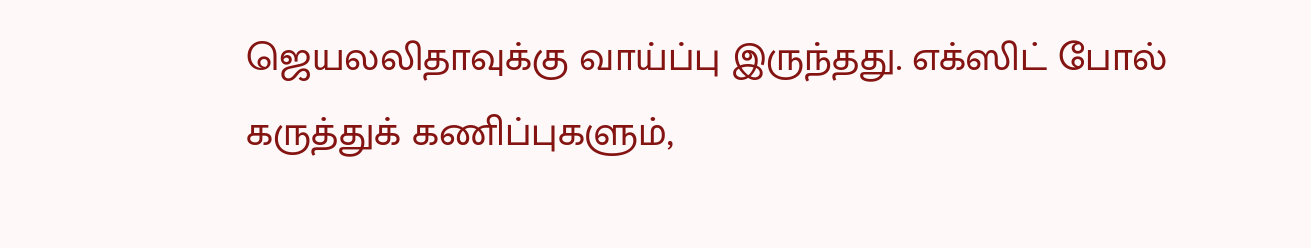ஜெயலலிதாவுக்கு வாய்ப்பு இருந்தது. எக்ஸிட் போல் கருத்துக் கணிப்புகளும்,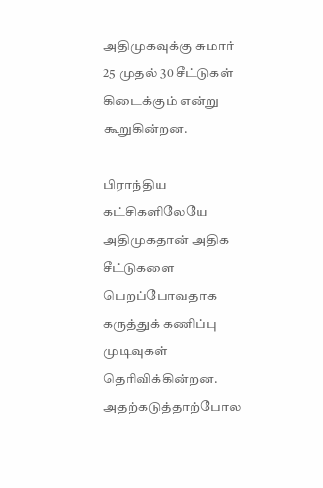அதிமுகவுக்கு சுமார் 25 முதல் 30 சீட்டுகள் கிடைக்கும் என்று கூறுகின்றன.

பிராந்திய கட்சிகளிலேயே அதிமுகதான் அதிக சீட்டுகளை பெறப்போவதாக கருத்துக் கணிப்பு முடிவுகள் தெரிவிக்கின்றன. அதற்கடுத்தாற்போல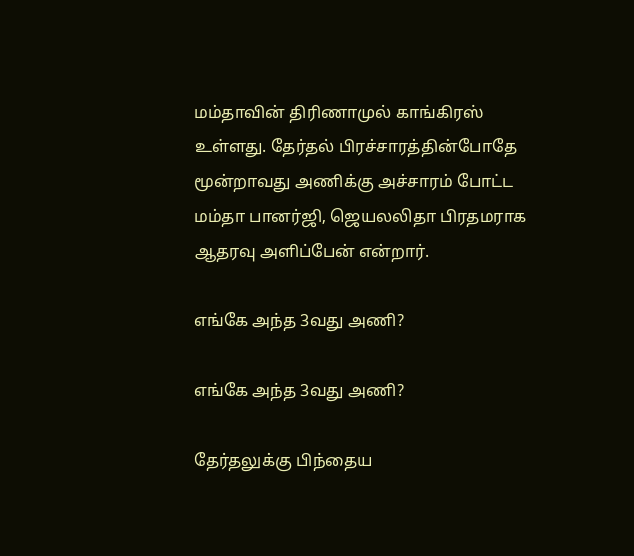மம்தாவின் திரிணாமுல் காங்கிரஸ் உள்ளது. தேர்தல் பிரச்சாரத்தின்போதே மூன்றாவது அணிக்கு அச்சாரம் போட்ட மம்தா பானர்ஜி, ஜெயலலிதா பிரதமராக ஆதரவு அளிப்பேன் என்றார்.

எங்கே அந்த 3வது அணி?

எங்கே அந்த 3வது அணி?

தேர்தலுக்கு பிந்தைய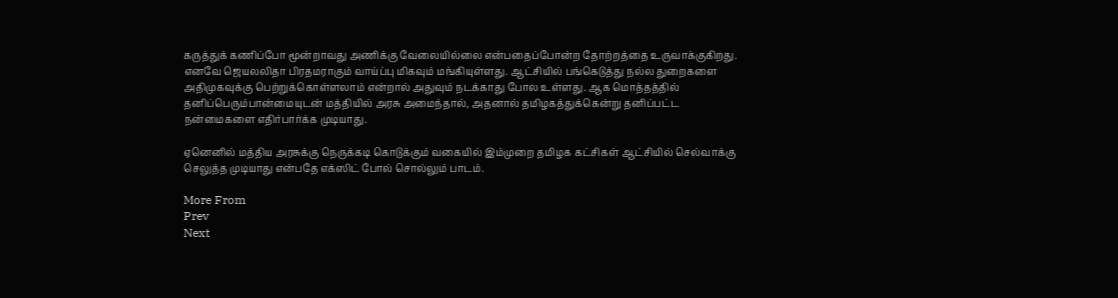கருத்துக் கணிப்போ மூன்றாவது அணிக்கு வேலையில்லை என்பதைப்போன்ற தோற்றத்தை உருவாக்குகிறது. எனவே ஜெயலலிதா பிரதமராகும் வாய்ப்பு மிகவும் மங்கியுள்ளது. ஆட்சியில் பங்கெடுத்து நல்ல துறைகளை அதிமுகவுக்கு பெற்றுக்கொள்ளலாம் என்றால் அதுவும் நடக்காது போல உள்ளது. ஆக மொத்தத்தில் தனிப்பெரும்பான்மையுடன் மத்தியில் அரசு அமைந்தால், அதனால் தமிழகத்துக்கென்று தனிப்பட்ட நன்மைகளை எதிர்பார்க்க முடியாது.

ஏனெனில் மத்திய அரசுக்கு நெருக்கடி கொடுக்கும் வகையில் இம்முறை தமிழக கட்சிகள் ஆட்சியில் செல்வாக்கு செலுத்த முடியாது என்பதே எக்ஸிட் போல் சொல்லும் பாடம்.

More From
Prev
Next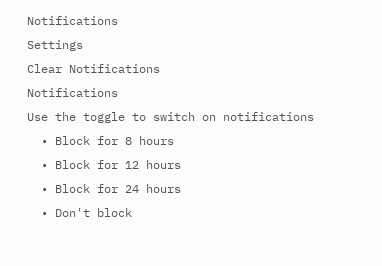Notifications
Settings
Clear Notifications
Notifications
Use the toggle to switch on notifications
  • Block for 8 hours
  • Block for 12 hours
  • Block for 24 hours
  • Don't block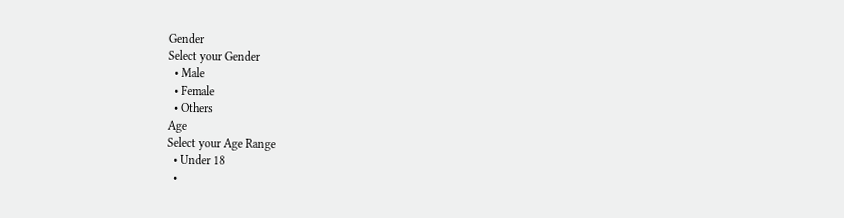Gender
Select your Gender
  • Male
  • Female
  • Others
Age
Select your Age Range
  • Under 18
  •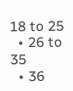18 to 25
  • 26 to 35
  • 36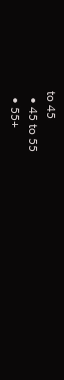to 45
  • 45 to 55
  • 55+